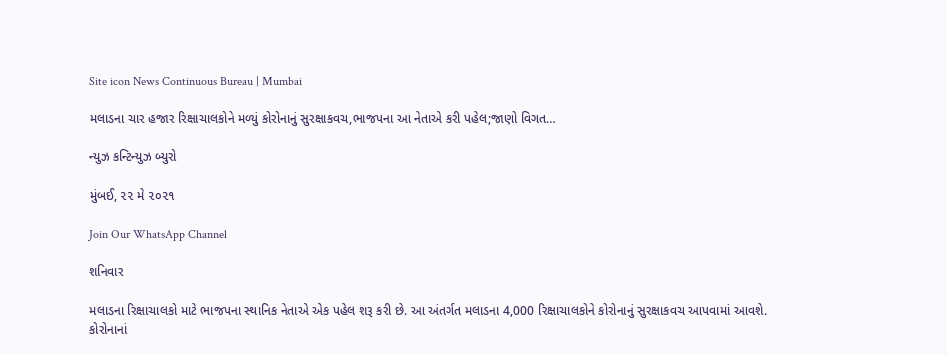Site icon News Continuous Bureau | Mumbai

મલાડના ચાર હજાર રિક્ષાચાલકોને મળ્યું કોરોનાનું સુરક્ષાકવચ,ભાજપના આ નેતાએ કરી પહેલ;જાણો વિગત…

ન્યુઝ કન્ટિન્યુઝ બ્યુરો

મુંબઈ, ૨૨ મે ૨૦૨૧

Join Our WhatsApp Channel

શનિવાર

મલાડના રિક્ષાચાલકો માટે ભાજપના સ્થાનિક નેતાએ એક પહેલ શરૂ કરી છે. આ અંતર્ગત મલાડના 4,000 રિક્ષાચાલકોને કોરોનાનું સુરક્ષાકવચ આપવામાં આવશે. કોરોનાનાં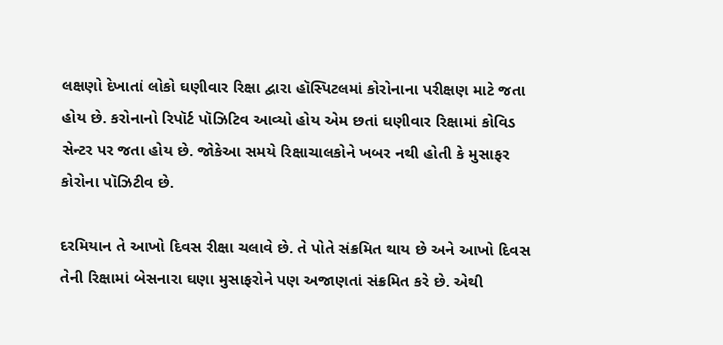લક્ષણો દેખાતાં લોકો ઘણીવાર રિક્ષા દ્વારા હૉસ્પિટલમાં કોરોનાના પરીક્ષણ માટે જતા હોય છે. કરોનાનો રિપૉર્ટ પૉઝિટિવ આવ્યો હોય એમ છતાં ઘણીવાર રિક્ષામાં કોવિડ સેન્ટર પર જતા હોય છે. જોકેઆ સમયે રિક્ષાચાલકોને ખબર નથી હોતી કે મુસાફર કોરોના પૉઝિટીવ છે.

દરમિયાન તે આખો દિવસ રીક્ષા ચલાવે છે. તે પોતે સંક્રમિત થાય છે અને આખો દિવસ તેની રિક્ષામાં બેસનારા ઘણા મુસાફરોને પણ અજાણતાં સંક્રમિત કરે છે. એથી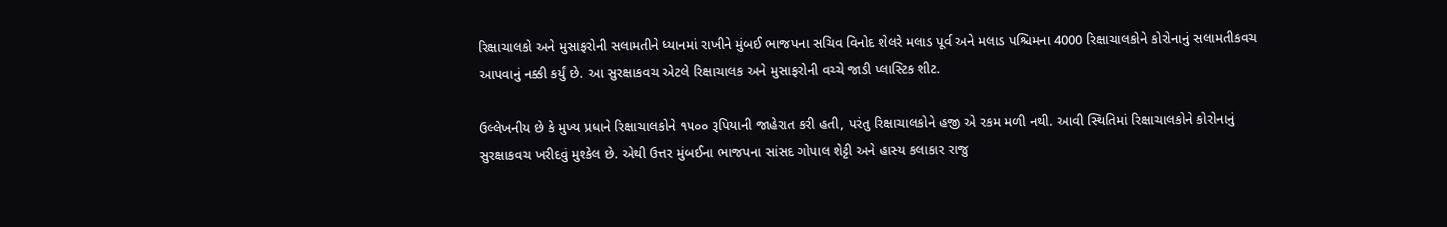રિક્ષાચાલકો અને મુસાફરોની સલામતીને ધ્યાનમાં રાખીને મુંબઈ ભાજપના સચિવ વિનોદ શેલરે મલાડ પૂર્વ અને મલાડ પશ્ચિમના 4000 રિક્ષાચાલકોને કોરોનાનું સલામતીકવચ આપવાનું નક્કી કર્યું છે. આ સુરક્ષાકવચ એટલે રિક્ષાચાલક અને મુસાફરોની વચ્ચે જાડી પ્લાસ્ટિક શીટ.

ઉલ્લેખનીય છે કે મુખ્ય પ્રધાને રિક્ષાચાલકોને ૧૫૦૦ રૂપિયાની જાહેરાત કરી હતી, પરંતુ રિક્ષાચાલકોને હજી એ રકમ મળી નથી. આવી સ્થિતિમાં રિક્ષાચાલકોને કોરોનાનું સુરક્ષાકવચ ખરીદવું મુશ્કેલ છે. એથી ઉત્તર મુંબઈના ભાજપના સાંસદ ગોપાલ શેટ્ટી અને હાસ્ય કલાકાર રાજુ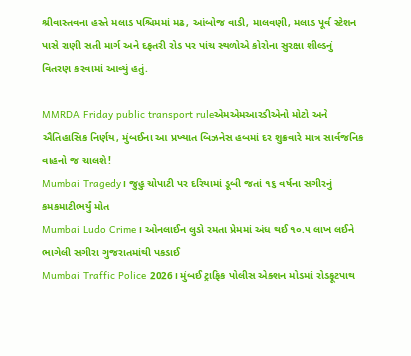શ્રીવાસ્તવના હસ્તે મલાડ પશ્ચિમમાં મઢ, આંબોજ વાડી, માલવણી, મલાડ પૂર્વ સ્ટેશન પાસે રાણી સતી માર્ગ અને દફતરી રોડ પર પાંચ સ્થળોએ કોરોના સુરક્ષા શીલ્ડનું વિતરણ કરવામાં આવ્યું હતું.

MMRDA Friday public transport ruleએમએમઆરડીએનો મોટો અને ઐતિહાસિક નિર્ણય, મુંબઈના આ પ્રખ્યાત બિઝનેસ હબમાં દર શુક્રવારે માત્ર સાર્વજનિક વાહનો જ ચાલશે!
Mumbai Tragedy। જુહુ ચોપાટી પર દરિયામાં ડૂબી જતાં ૧૬ વર્ષના સગીરનું કમકમાટીભર્યું મોત
Mumbai Ludo Crime। ઓનલાઈન લુડો રમતા પ્રેમમાં અંધ થઈ ૧૦.૫ લાખ લઈને ભાગેલી સગીરા ગુજરાતમાંથી પકડાઈ
Mumbai Traffic Police 2026। મુંબઈ ટ્રાફિક પોલીસ એક્શન મોડમાં રોડફૂટપાથ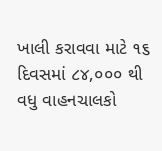ખાલી કરાવવા માટે ૧૬ દિવસમાં ૮૪,૦૦૦ થી વધુ વાહનચાલકો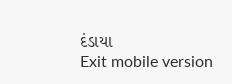દંડાયા
Exit mobile version